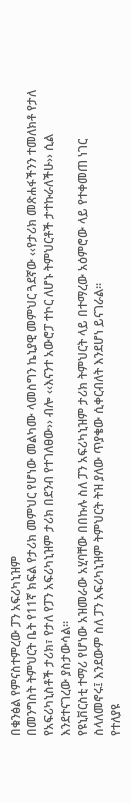በቁንፅል የምናስተምረው ፓን አፍሪካኒዝም
በመንግስት ትምህርት ቤት የ11ኛ ክፍል የታሪክ መምህር የሆነው መልካሙ ላመስግን ኬኒያዊ መምህር ጓደኛው ‹‹የታሪክ መጽሐፋችንን ተመለክቶ የታለ የአፍሪካኒስቶች ታሪክ፣ የታለ የፓን አፍሪካኒዝም ታሪክ በደንብ የተገለፀው›› ብሎ ‹‹እናንተ አውሮፓ ተኮር ለሆኑ ትምህርቶች ታተኩራለችሁ›› ሲል እንደተናገረው ያስታውሳል፡፡
የዩኒቨርስቲ ተማሪ የሆነው አዝመራው አሂባቸው በበኩሉ ስለ ፓን አፍሪካኒዝም ታሪክ ትምህርት ላይ በተማረው አዕምሮው ላይ የተቀመጠ ነገር ስላለመኖሩ፤ እንደውም ስለ ፓን አፍሪካኒዝም ትምህርት ትዝ ያለው ጥያቄው ሲቀርብለት እንደሆነ ይናገራል።
የተለያዩ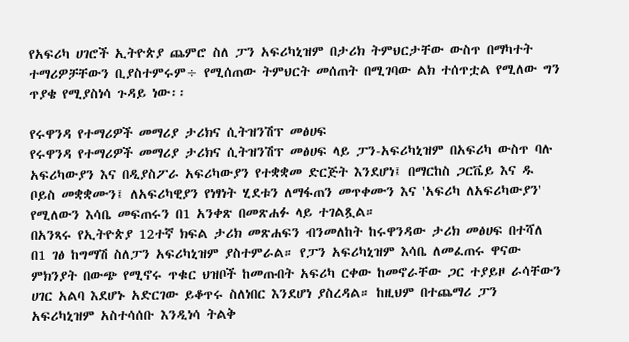የአፍሪካ ሀገሮች ኢትዮጵያ ጨምሮ ስለ ፓን አፍሪካኒዝም በታሪክ ትምህርታቸው ውስጥ በማካተት ተማሪዎቻቸውን ቢያስተምሩም÷ የሚሰጠው ትምህርት መሰጠት በሚገባው ልክ ተሰጥቷል የሚለው ግን ጥያቄ የሚያስነሳ ጉዳይ ነው፡፡

የሩዋንዳ የተማሪዎች መማሪያ ታሪክና ሲትዝንሽፕ መፅሀፍ
የሩዋንዳ የተማሪዎች መማሪያ ታሪክና ሲትዝንሽፕ መፅሀፍ ላይ ፓን-አፍሪካኒዝም በአፍሪካ ውስጥ ባሉ አፍሪካውያን እና በዲያስፖራ አፍሪካውያን የተቋቋመ ድርጅት እንደሆነ፤ በማርከስ ጋርቬይ እና ዱ ቦይስ መቋቋሙን፤ ለአፍሪካዊያን የነፃነት ሂደቱን ለማፋጠን መጥቀሙን እና 'አፍሪካ ለአፍሪካውያን' የሚለውን እሳቤ መፍጠሩን በ1 አንቀጽ በመጽሐፉ ላይ ተገልጿል።
በአንጻሩ የኢትዮጵያ 12ተኛ ክፍል ታሪክ መጽሐፍን ብንመለከት ከሩዋንዳው ታሪክ መፅሀፍ በተሻለ በ1 ገፅ ከግማሽ ስለፓን አፍሪካኒዝም ያስተምራል። የፓን አፍሪካኒዝም እሳቤ ለመፈጠሩ ዋናው ምክንያት በውጭ የሚኖሩ ጥቁር ህዝቦች ከመጡበት አፍሪካ ርቀው ከመኖራቸው ጋር ተያይዞ ራሳቸውን ሀገር አልባ እደሆኑ አድርገው ይቆጥሩ ስለነበር እንደሆነ ያስረዳል። ከዚህም በተጨማሪ ፓን አፍሪካኒዝም አስተሳሰቡ እንዲነሳ ትልቅ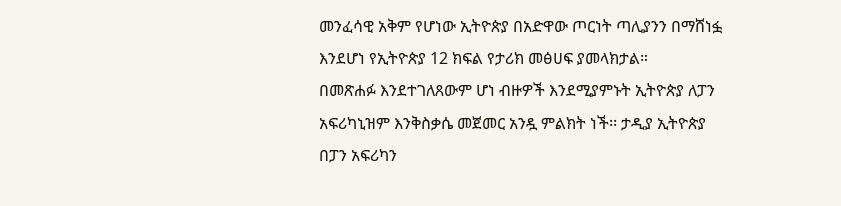መንፈሳዊ አቅም የሆነው ኢትዮጵያ በአድዋው ጦርነት ጣሊያንን በማሸነፏ እንደሆነ የኢትዮጵያ 12 ክፍል የታሪክ መፅሀፍ ያመላክታል።
በመጽሐፉ እንደተገለጸውም ሆነ ብዙዎች እንደሚያምኑት ኢትዮጵያ ለፓን አፍሪካኒዝም እንቅስቃሴ መጀመር አንዷ ምልክት ነች፡፡ ታዲያ ኢትዮጵያ በፓን አፍሪካን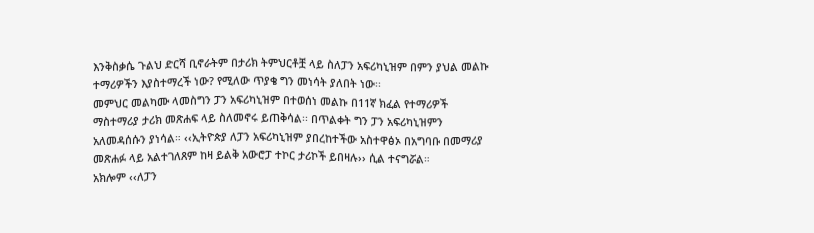እንቅስቃሴ ጉልህ ድርሻ ቢኖራትም በታሪክ ትምህርቶቿ ላይ ስለፓን አፍሪካኒዝም በምን ያህል መልኩ ተማሪዎችን እያስተማረች ነው? የሚለው ጥያቄ ግን መነሳት ያለበት ነው፡፡
መምህር መልካሙ ላመስግን ፓን አፍሪካኒዝም በተወሰነ መልኩ በ11ኛ ክፈል የተማሪዎች ማስተማሪያ ታሪክ መጽሐፍ ላይ ስለመኖሩ ይጠቅሳል፡፡ በጥልቀት ግን ፓን አፍሪካኒዝምን አለመዳሰሱን ያነሳል። ‹‹ኢትዮጵያ ለፓን አፍሪካኒዝም ያበረከተችው አስተዋፅኦ በአግባቡ በመማሪያ መጽሐፉ ላይ አልተገለጸም ከዛ ይልቅ አውሮፓ ተኮር ታሪኮች ይበዛሉ›› ሲል ተናግሯል።
አክሎም ‹‹ለፓን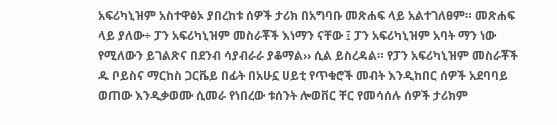አፍሪካኒዝም አስተዋፅኦ ያበረከቱ ሰዎች ታሪክ በአግባቡ መጽሐፍ ላይ አልተገለፀም። መጽሐፍ ላይ ያለው÷ ፓን አፍሪካኒዝም መስራቾች እነማን ናቸው ፤ ፓን አፍሪካኒዝም አባት ማን ነው የሚለውን ይገልጽና በደንብ ሳያብራራ ያቆማል›› ሲል ይስረዳል። የፓን አፍሪካኒዝም መስራቾች ዱ ቦይስና ማርከስ ጋርቬይ በፊት በአሁኗ ሀይቲ የጥቁሮች መብት እንዲከበር ሰዎች አደባባይ ወጠው እንዲቃወሙ ሲመራ የነበረው ቱሰንት ሎወቨር ቸር የመሳሰሉ ሰዎች ታሪክም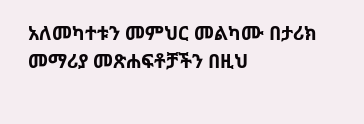አለመካተቱን መምህር መልካሙ በታሪክ መማሪያ መጽሐፍቶቻችን በዚህ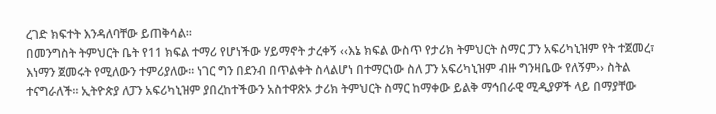ረገድ ክፍተት እንዳለባቸው ይጠቅሳል፡፡
በመንግስት ትምህርት ቤት የ11 ክፍል ተማሪ የሆነችው ሃይማኖት ታረቀኝ ‹‹እኔ ክፍል ውስጥ የታሪክ ትምህርት ስማር ፓን አፍሪካኒዝም የት ተጀመረ፣ እነማን ጀመሩት የሚለውን ተምሪያለው። ነገር ግን በደንብ በጥልቀት ስላልሆነ በተማርነው ስለ ፓን አፍሪካኒዝም ብዙ ግንዛቤው የለኝም›› ስትል ተናግራለች። ኢትዮጵያ ለፓን አፍሪካኒዝም ያበረከተችውን አስተዋጽኦ ታሪክ ትምህርት ስማር ከማቀው ይልቅ ማኅበራዊ ሚዲያዎች ላይ በማያቸው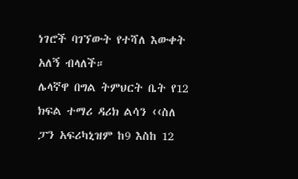ነገሮች ባገኘውት የተሻለ እውቀት አለኝ ብላለች።
ሌላኛዋ በግል ትምህርት ቤት የ12 ክፍል ተማሪ ዳሪክ ልሳን ‹‹ስለ ፓን አፍሪካኒዝም ከ9 እስከ 12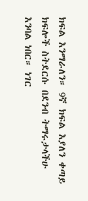ክፍል እንማራለን። 9ኛ ክፍል እያለን ቀጣይ ክፍሎች ስትደርሱ በደንብ ትማሩታላችሁ እንባል ነበር። ነገር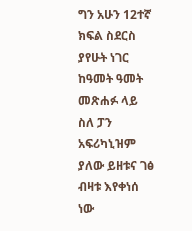ግን አሁን 12ተኛ ክፍል ስደርስ ያየሁት ነገር ከዓመት ዓመት መጽሐፉ ላይ ስለ ፓን አፍሪካኒዝም ያለው ይዘቱና ገፅ ብዛቱ እየቀነሰ ነው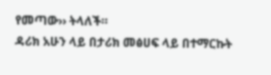የመጣው›› ትላለች።
ዳሪክ አሁን ላይ በታሪክ መፅሀፍ ላይ በተማርኩት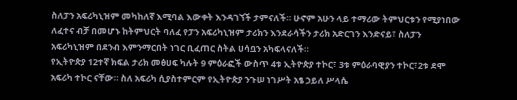ስለፓን አፍሪካኒዝም መካከለኛ እሚባል እውቀት እንዳገኘች ታምናለች። ሁኖም አሁን ላይ ተማሪው ትምህርቱን የሚያነበው ለፈተና ብቻ በመሆኑ ከትምህርት ባለፈ የፓን አፍሪካኒዝም ታሪክን እንደራሳችን ታሪክ አድርገን እንድናይ፣ ስለፓን አፍሪካኒዝም በደንብ እምንማርበት ነገር ቢፈጠር ስትል ሀሳቧን አካፍላናለች።
የኢትዮጵያ 12ተኛ ክፍል ታሪክ መፅሀፍ ካሉት 9 ምዕራፎች ውስጥ 4ቱ ኢትዮጵያ ተኮር፣ 3ቱ ምዕራባዊያን ተኮር፣2ቱ ደሞ አፍሪካ ተኮር ናቸው። ስለ አፍሪካ ሲያስተምርም የኢትዮጵያ ንጉሠ ነገሥት አፄ ኃይለ ሥላሴ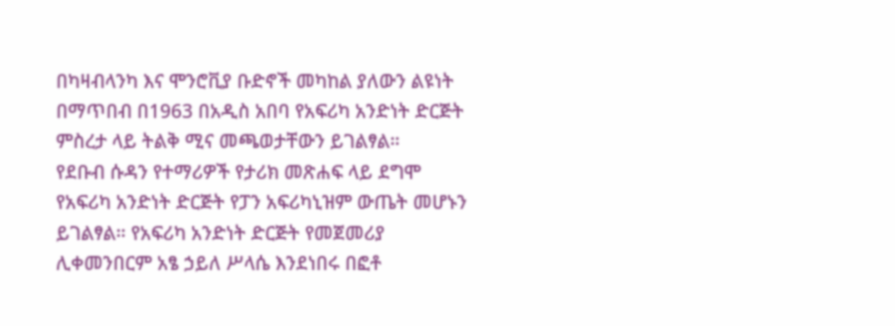በካዛብላንካ እና ሞንሮቪያ ቡድኖች መካከል ያለውን ልዩነት በማጥበብ በ1963 በአዲስ አበባ የአፍሪካ አንድነት ድርጅት ምስረታ ላይ ትልቅ ሚና መጫወታቸውን ይገልፃል።
የደቡብ ሱዳን የተማሪዎች የታሪክ መጽሐፍ ላይ ደግሞ የአፍሪካ አንድነት ድርጅት የፓን አፍሪካኒዝም ውጤት መሆኑን ይገልፃል። የአፍሪካ አንድነት ድርጅት የመጀመሪያ ሊቀመንበርም አፄ ኃይለ ሥላሴ እንደነበሩ በፎቶ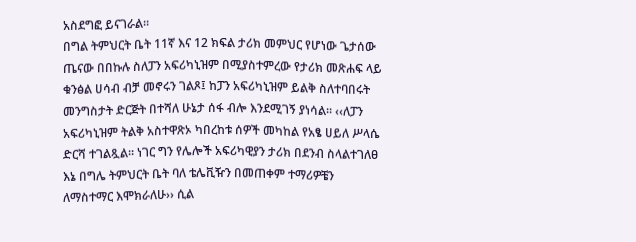አስደግፎ ይናገራል።
በግል ትምህርት ቤት 11ኛ እና 12 ክፍል ታሪክ መምህር የሆነው ጌታሰው ጤናው በበኩሉ ስለፓን አፍሪካኒዝም በሚያስተምረው የታሪክ መጽሐፍ ላይ ቁንፅል ሀሳብ ብቻ መኖሩን ገልጾ፤ ከፓን አፍሪካኒዝም ይልቅ ስለተባበሩት መንግስታት ድርጅት በተሻለ ሁኔታ ሰፋ ብሎ እንደሚገኝ ያነሳል፡፡ ‹‹ለፓን አፍሪካኒዝም ትልቅ አስተዋጽኦ ካበረከቱ ሰዎች መካከል የአፄ ሀይለ ሥላሴ ድርሻ ተገልጿል። ነገር ግን የሌሎች አፍሪካዊያን ታሪክ በደንብ ስላልተገለፀ እኔ በግሌ ትምህርት ቤት ባለ ቴሌቪዥን በመጠቀም ተማሪዎቼን ለማስተማር እሞክራለሁ›› ሲል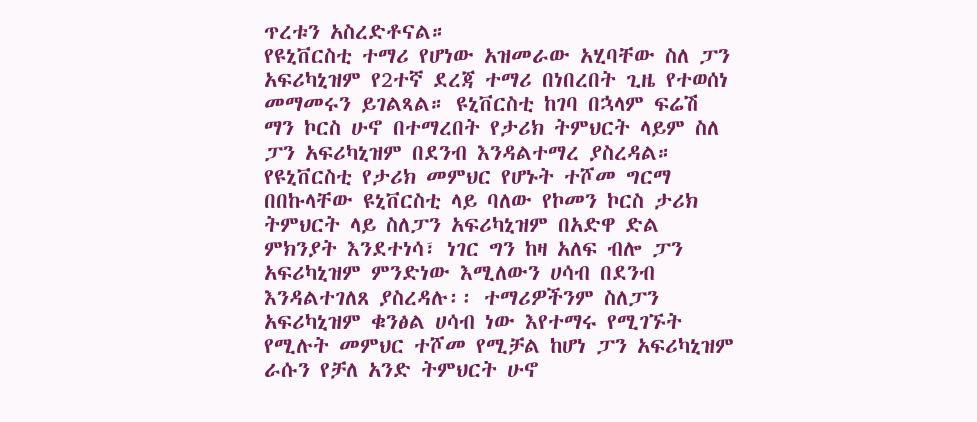ጥረቱን አስረድቶናል።
የዩኒቨርስቲ ተማሪ የሆነው አዝመራው አሂባቸው ስለ ፓን አፍሪካኒዝም የ2ተኛ ደረጃ ተማሪ በነበረበት ጊዜ የተወሰነ መማመሩን ይገልጻል። ዩኒቨርስቲ ከገባ በኋላም ፍሬሽ ማን ኮርስ ሁኖ በተማረበት የታሪክ ትምህርት ላይም ስለ ፓን አፍሪካኒዝም በደንብ እንዳልተማረ ያስረዳል።
የዩኒቨርስቲ የታሪክ መምህር የሆኑት ተሾመ ግርማ በበኩላቸው ዩኒቨርስቲ ላይ ባለው የኮመን ኮርስ ታሪክ ትምህርት ላይ ስለፓን አፍሪካኒዝም በአድዋ ድል ምክንያት እንደተነሳ፣ ነገር ግን ከዛ አለፍ ብሎ ፓን አፍሪካኒዝም ምንድነው እሚለውን ሀሳብ በደንብ እንዳልተገለጸ ያስረዳሉ፡፡ ተማሪዎችንም ስለፓን አፍሪካኒዝም ቁንፅል ሀሳብ ነው እየተማሩ የሚገኙት የሚሉት መምህር ተሾመ የሚቻል ከሆነ ፓን አፍሪካኒዝም ራሱን የቻለ አንድ ትምህርት ሁኖ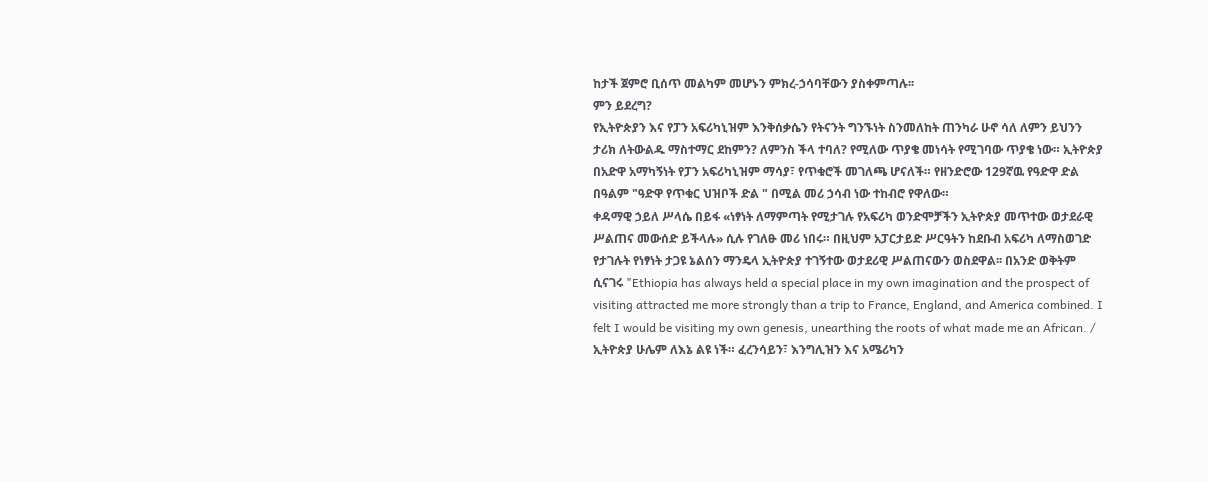ከታች ጀምሮ ቢሰጥ መልካም መሆኑን ምክረ-ኃሳባቸውን ያስቀምጣሉ፡፡
ምን ይደረግ?
የኢትዮጵያን እና የፓን አፍሪካኒዝም እንቅሰቃሴን የትናንት ግንኙነት ስንመለከት ጠንካራ ሁኖ ሳለ ለምን ይህንን ታሪክ ለትውልዱ ማስተማር ደከምን? ለምንስ ችላ ተባለ? የሚለው ጥያቄ መነሳት የሚገባው ጥያቄ ነው። ኢትዮጵያ በአድዋ አማካኝነት የፓን አፍሪካኒዝም ማሳያ፣ የጥቁሮች መገለጫ ሆናለች። የዘንድሮው 129ኛዉ የዓድዋ ድል በዓልም "ዓድዋ የጥቁር ህዝቦች ድል " በሚል መሪ ኃሳብ ነው ተከብሮ የዋለው።
ቀዳማዊ ኃይለ ሥላሴ በይፋ «ነፃነት ለማምጣት የሚታገሉ የአፍሪካ ወንድሞቻችን ኢትዮጵያ መጥተው ወታደራዊ ሥልጠና መውሰድ ይችላሉ» ሲሉ የገለፁ መሪ ነበሩ። በዚህም አፓርታይድ ሥርዓትን ከደቡብ አፍሪካ ለማስወገድ የታገሉት የነፃነት ታጋዩ ኔልሰን ማንዴላ ኢትዮጵያ ተገኝተው ወታደሪዊ ሥልጠናውን ወስደዋል፡፡ በአንድ ወቅትም ሲናገሩ "Ethiopia has always held a special place in my own imagination and the prospect of visiting attracted me more strongly than a trip to France, England, and America combined. I felt I would be visiting my own genesis, unearthing the roots of what made me an African. / ኢትዮጵያ ሁሌም ለእኔ ልዩ ነች። ፈረንሳይን፣ እንግሊዝን እና አሜሪካን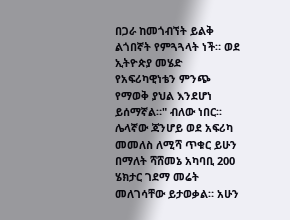በጋራ ከመጎብኘት ይልቅ ልጎበኛት የምጓጓላት ነች። ወደ ኢትዮጵያ መሄድ የአፍሪካዊነቴን ምንጭ የማወቅ ያህል እንደሆነ ይሰማኛል።" ብለው ነበር፡፡
ሌላኛው ጃንሆይ ወደ አፍሪካ መመለስ ለሚሻ ጥቁር ይሁን በማለት ሻሸመኔ አካባቢ 200 ሄክታር ገደማ መሬት መለገሳቸው ይታወቃል። አሁን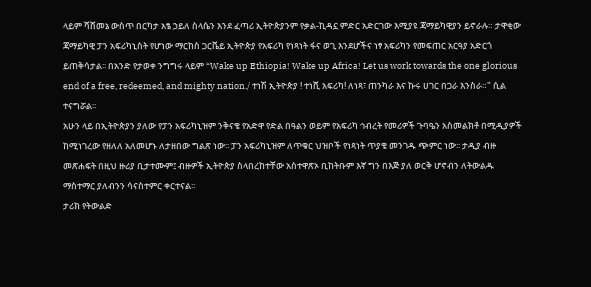ላይም ሻሸመኔ ውስጥ በርካታ አፄ ኃይለ ስላሴን እንደ ፈጣሪ ኢትዮጵያንም የቃል-ኪዳኗ ምድር አድርገው እሚያዩ ጃማይካዊያን ይኖራሉ። ታዋቂው ጃማይካዊ ፓን አፍሪካኒስት የሆነው ማርከስ ጋርቬይ ኢትዮጵያ የአፍሪካ የነጻነት ፋና ወጊ እንደሆችና ነፃ አፍሪካን የመፍጠር አርዓያ አድርጎ ይጠቅሳታል፡፡ በአንድ የታወቀ ንግግሩ ላይም “Wake up Ethiopia! Wake up Africa! Let us work towards the one glorious end of a free, redeemed, and mighty nation./ ተነሽ ኢትዮጵያ ! ተነሺ አፍሪካ! ለነጻ፣ ጠንካራ እና ኩሩ ሀገር በጋራ እንስራ።" ሲል ተናግሯል፡፡
አሁን ላይ በኢትዮጵያን ያለው የፓን አፍሪካኒዝም ንቅናቄ የአድዋ የድል በዓልን ወይም የአፍሪካ ኅብረት የመሪዎች ጉባዔን አስመልክቶ በሚዲያዎች ከሚነገረው የዘለለ አለመሆኑ ለታዘበው ግልጽ ነው፡፡ ፓን አፍሪካኒዝም ለጥቁር ህዝቦች የነጻነት ጥያቄ መንገዱ ጭምር ነው፡፡ ታዲያ ብዙ መጽሐፍት በዚህ ዙሪያ ቢታተሙም፤ ብዙዎች ኢትዮጵያ ስላበረከተቸው አስተዋጽኦ ቢከትቡም እኛ ግን በእጅ ያለ ወርቅ ሆኖብን ለትውልዱ ማስተማር ያለብንን ሳናስተምር ቀርተናል፡፡
ታሪክ የትውልድ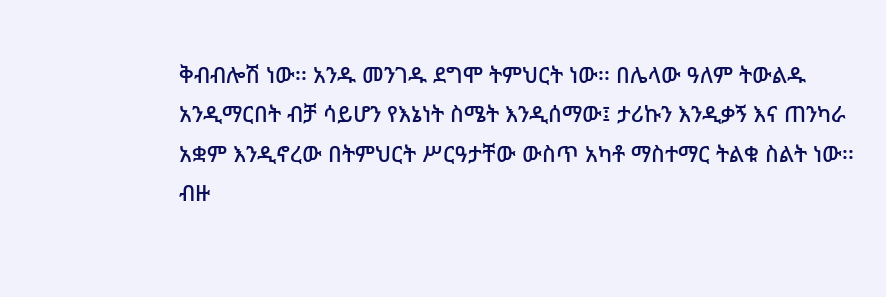ቅብብሎሽ ነው፡፡ አንዱ መንገዱ ደግሞ ትምህርት ነው፡፡ በሌላው ዓለም ትውልዱ አንዲማርበት ብቻ ሳይሆን የእኔነት ስሜት እንዲሰማው፤ ታሪኩን እንዲቃኝ እና ጠንካራ አቋም እንዲኖረው በትምህርት ሥርዓታቸው ውስጥ አካቶ ማስተማር ትልቁ ስልት ነው፡፡ ብዙ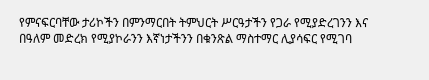የምናፍርባቸው ታሪኮችን በምንማርበት ትምህርት ሥርዓታችን የጋራ የሚያድረገንን እና በዓለም መድረክ የሚያኮራንን እኛነታችንን በቁንጽል ማስተማር ሊያሳፍር የሚገባ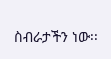ስብራታችን ነው፡፡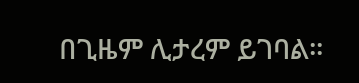በጊዜም ሊታረም ይገባል፡፡